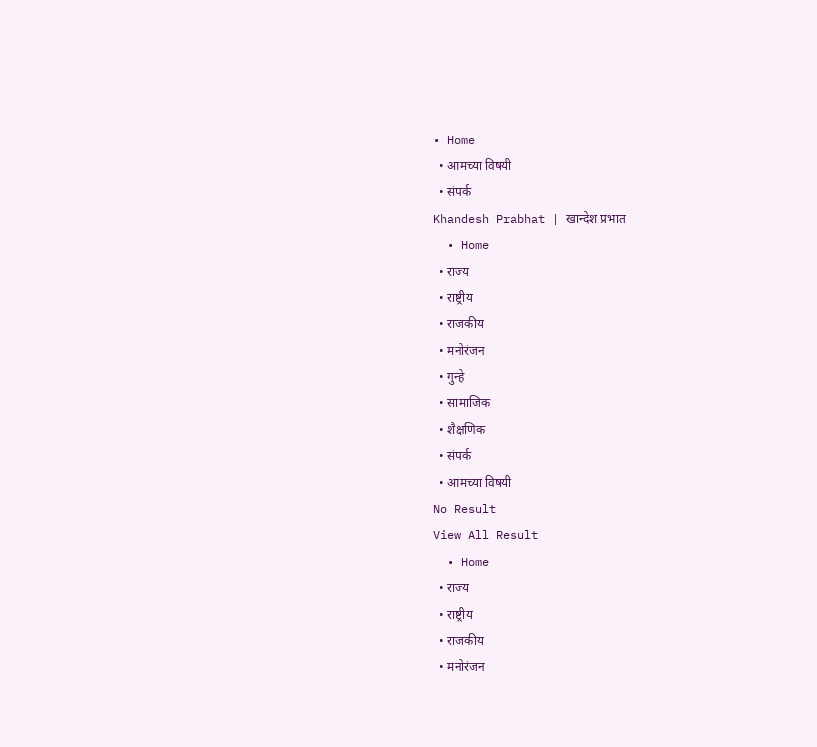• Home
  • आमच्या विषयी
  • संपर्क
Khandesh Prabhat | खान्देश प्रभात
  • Home
  • राज्य
  • राष्ट्रीय
  • राजकीय
  • मनोरंजन
  • गुन्हे
  • सामाजिक
  • शैक्षणिक
  • संपर्क
  • आमच्या विषयी
No Result
View All Result
  • Home
  • राज्य
  • राष्ट्रीय
  • राजकीय
  • मनोरंजन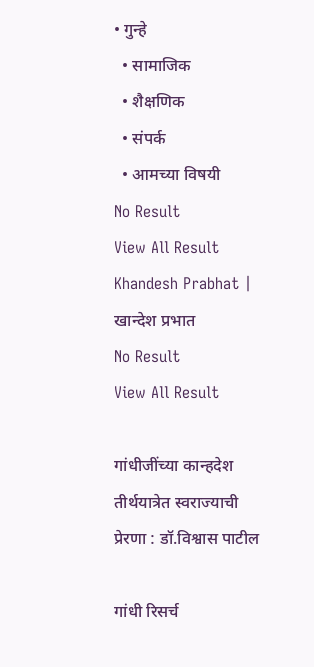• गुन्हे
  • सामाजिक
  • शैक्षणिक
  • संपर्क
  • आमच्या विषयी
No Result
View All Result
Khandesh Prabhat | खान्देश प्रभात
No Result
View All Result

गांधीजींच्या कान्हदेश तीर्थयात्रेत स्वराज्याची प्रेरणा : डॉ.विश्वास पाटील

गांधी रिसर्च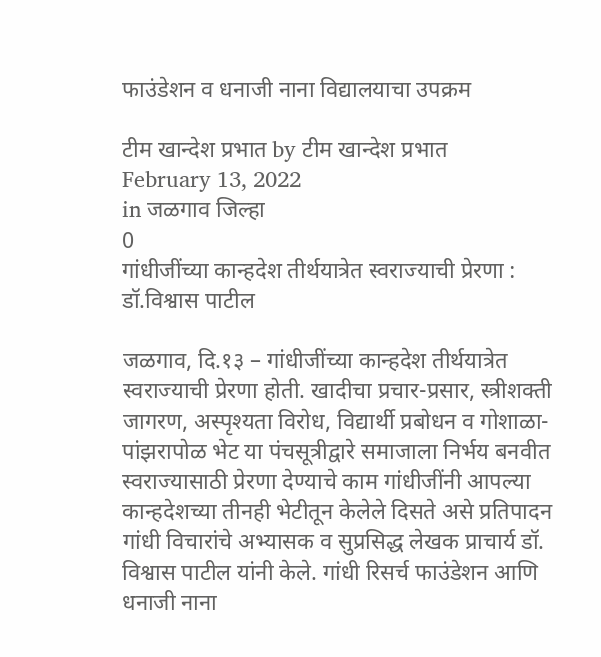फाउंडेशन व धनाजी नाना विद्यालयाचा उपक्रम

टीम खान्देश प्रभात by टीम खान्देश प्रभात
February 13, 2022
in जळगाव जिल्हा
0
गांधीजींच्या कान्हदेश तीर्थयात्रेत स्वराज्याची प्रेरणा : डॉ.विश्वास पाटील

जळगाव, दि.१३ – गांधीजींच्या कान्हदेश तीर्थयात्रेत स्वराज्याची प्रेरणा होती. खादीचा प्रचार-प्रसार, स्त्रीशक्ती जागरण, अस्पृश्यता विरोध, विद्यार्थी प्रबोधन व गोशाळा-पांझरापोळ भेट या पंचसूत्रीद्वारे समाजाला निर्भय बनवीत स्वराज्यासाठी प्रेरणा देण्याचे काम गांधीजींनी आपल्या कान्हदेशच्या तीनही भेटीतून केलेले दिसते असे प्रतिपादन गांधी विचारांचे अभ्यासक व सुप्रसिद्ध लेखक प्राचार्य डॉ. विश्वास पाटील यांनी केले. गांधी रिसर्च फाउंडेशन आणि धनाजी नाना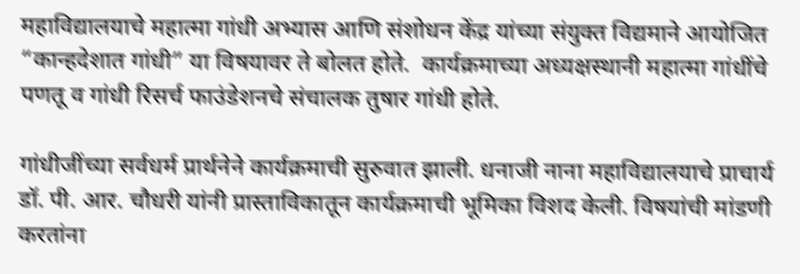महाविद्यालयाचे महात्मा गांधी अभ्यास आणि संशोधन केंद्र यांच्या संयुक्त विद्यमाने आयोजित “कान्हदेशात गांधी” या विषयावर ते बोलत होते.  कार्यक्रमाच्या अध्यक्षस्थानी महात्मा गांधींचे पणतू व गांधी रिसर्च फाउंडेशनचे संचालक तुषार गांधी होते.

गांधीजींच्या सर्वधर्म प्रार्थनेने कार्यक्रमाची सुरुवात झाली. धनाजी नाना महाविद्यालयाचे प्राचार्य डॉ. पी. आर. चौधरी यांनी प्रास्ताविकातून कार्यक्रमाची भूमिका विशद केली. विषयांची मांडणी करतांना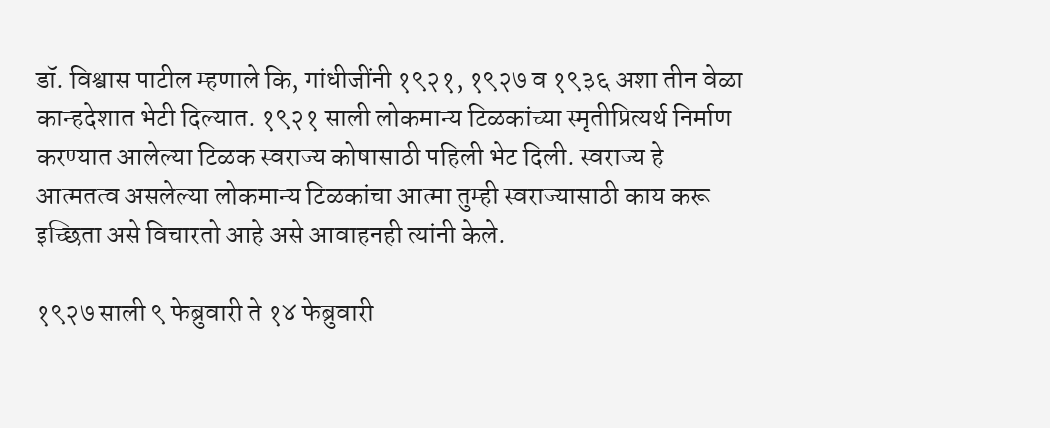डॉ. विश्वास पाटील म्हणाले कि, गांधीजींनी १९२१, १९२७ व १९३६ अशा तीन वेळा कान्हदेशात भेटी दिल्यात. १९२१ साली लोकमान्य टिळकांच्या स्मृतीप्रित्यर्थ निर्माण करण्यात आलेल्या टिळक स्वराज्य कोषासाठी पहिली भेट दिली. स्वराज्य हे आत्मतत्व असलेल्या लोकमान्य टिळकांचा आत्मा तुम्ही स्वराज्यासाठी काय करू इच्छिता असे विचारतो आहे असे आवाहनही त्यांनी केले.

१९२७ साली ९ फेब्रुवारी ते १४ फेब्रुवारी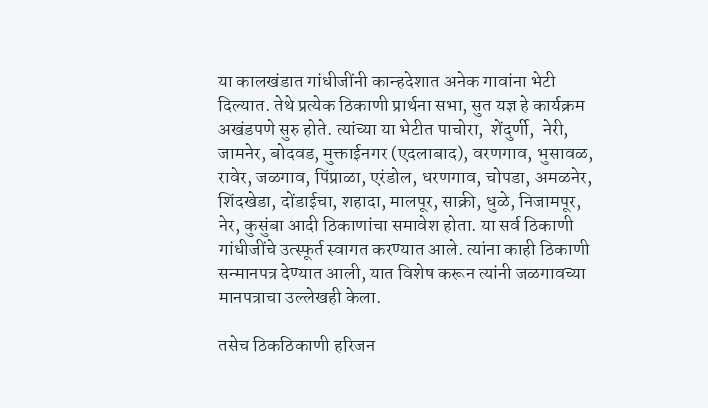या कालखंडात गांधीजींनी कान्हदेशात अनेक गावांना भेटी दिल्यात. तेथे प्रत्येक ठिकाणी प्रार्थना सभा, सुत यज्ञ हे कार्यक्रम अखंडपणे सुरु होते. त्यांच्या या भेटीत पाचोरा,  शेंदुर्णी,  नेरी, जामनेर, बोदवड, मुक्ताईनगर (एदलाबाद), वरणगाव, भुसावळ, रावेर, जळगाव, पिंप्राळा, एरंडोल, धरणगाव, चोपडा, अमळनेर, शिंदखेडा, दोंडाईचा, शहादा, मालपूर, साक्री, धुळे, निजामपूर, नेर, कुसुंबा आदी ठिकाणांचा समावेश होता. या सर्व ठिकाणी गांधीजींचे उत्स्फूर्त स्वागत करण्यात आले. त्यांना काही ठिकाणी सन्मानपत्र देण्यात आली, यात विशेष करून त्यांनी जळगावच्या मानपत्राचा उल्लेखही केला.

तसेच ठिकठिकाणी हरिजन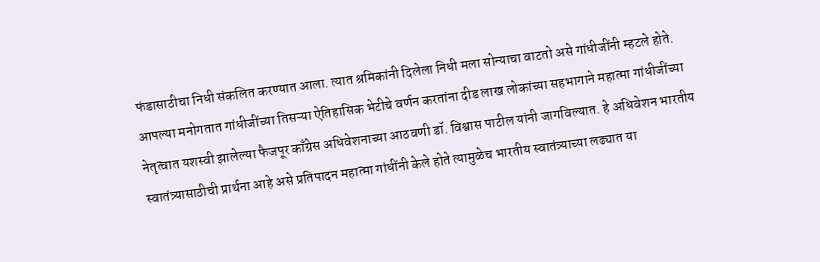फंडासाठीचा निधी संकलित करण्यात आला. त्यात श्रमिकांनी दिलेला निधी मला सोन्याचा वाटतो असे गांधीजींनी म्हटले होते. आपल्या मनोगतात गांधीजींच्या तिसऱ्या ऐतिहासिक भेटीचे वर्णन करतांना दीड लाख लोकांच्या सहभागाने महात्मा गांधीजींच्या नेतृत्वात यशस्वी झालेल्या फैजपूर काँग्रेस अधिवेशनाच्या आठवणी डॉ. विश्वास पाटील यांनी जागविल्यात. हे अधिवेशन भारतीय स्वातंत्र्यासाठीची प्रार्थना आहे असे प्रतिपादन महात्मा गांधींनी केले होते त्यामुळेच भारतीय स्वातंत्र्याच्या लढ्यात या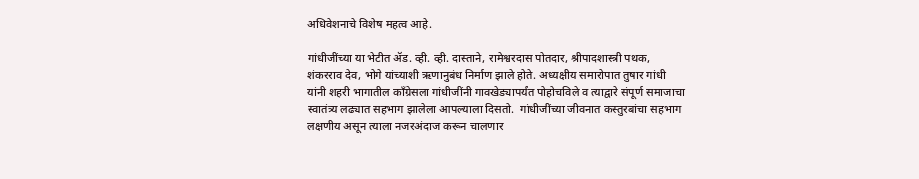अधिवेशनाचे विशेष महत्व आहे.

गांधीजींच्या या भेटीत ॲड. व्ही. व्ही. दास्ताने, रामेश्वरदास पोतदार, श्रीपादशास्त्री पथक, शंकरराव देव, भोगे यांच्याशी ऋणानुबंध निर्माण झाले होते. अध्यक्षीय समारोपात तुषार गांधी यांनी शहरी भागातील काँग्रेसला गांधीजींनी गावखेड्यापर्यंत पोहोचविले व त्याद्वारे संपूर्ण समाजाचा स्वातंत्र्य लढ्यात सहभाग झालेला आपल्याला दिसतो.  गांधीजींच्या जीवनात कस्तुरबांचा सहभाग लक्षणीय असून त्याला नजरअंदाज करून चालणार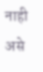नाही असे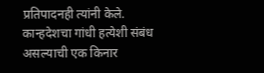प्रतिपादनही त्यांनी केले. कान्हदेशचा गांधी हत्येशी संबंध असल्याची एक किनार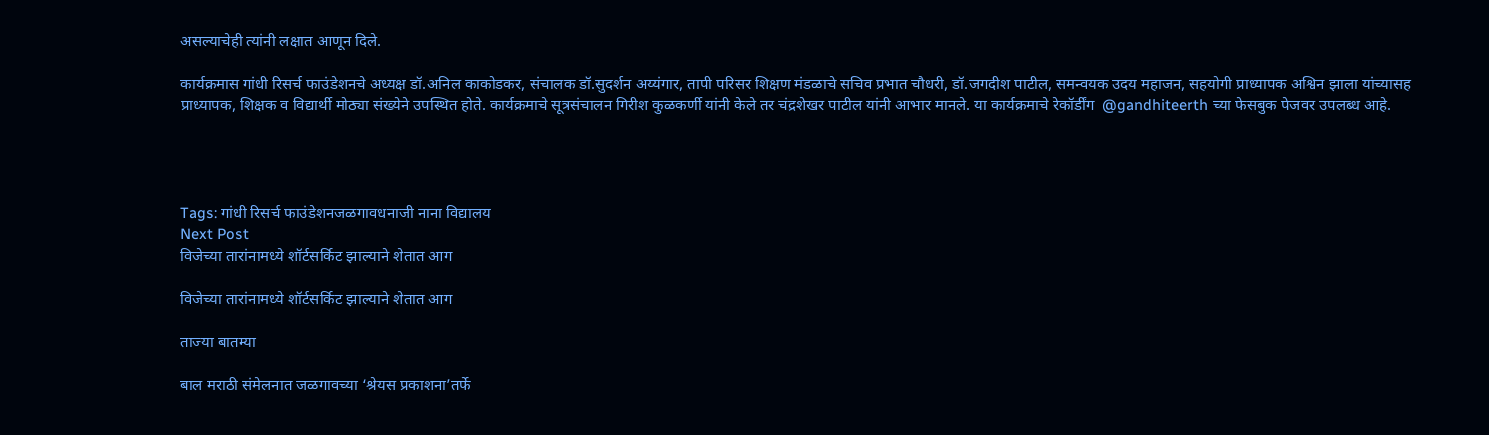असल्याचेही त्यांनी लक्षात आणून दिले.

कार्यक्रमास गांधी रिसर्च फाउंडेशनचे अध्यक्ष डॉ.अनिल काकोडकर, संचालक डॉ.सुदर्शन अय्यंगार, तापी परिसर शिक्षण मंडळाचे सचिव प्रभात चौधरी, डॉ.जगदीश पाटील, समन्वयक उदय महाजन, सहयोगी प्राध्यापक अश्विन झाला यांच्यासह प्राध्यापक, शिक्षक व विद्यार्थी मोठ्या संख्येने उपस्थित होते. कार्यक्रमाचे सूत्रसंचालन गिरीश कुळकर्णी यांनी केले तर चंद्रशेखर पाटील यांनी आभार मानले. या कार्यक्रमाचे रेकॉर्डींग  @gandhiteerth च्या फेसबुक पेजवर उपलब्ध आहे.




Tags: गांधी रिसर्च फाउंडेशनजळगावधनाजी नाना विद्यालय
Next Post
विजेच्या तारांनामध्ये शॉर्टसर्किट झाल्याने शेतात आग

विजेच्या तारांनामध्ये शॉर्टसर्किट झाल्याने शेतात आग

ताज्या बातम्या

बाल मराठी संमेलनात जळगावच्या ‘श्रेयस प्रकाशना’तर्फे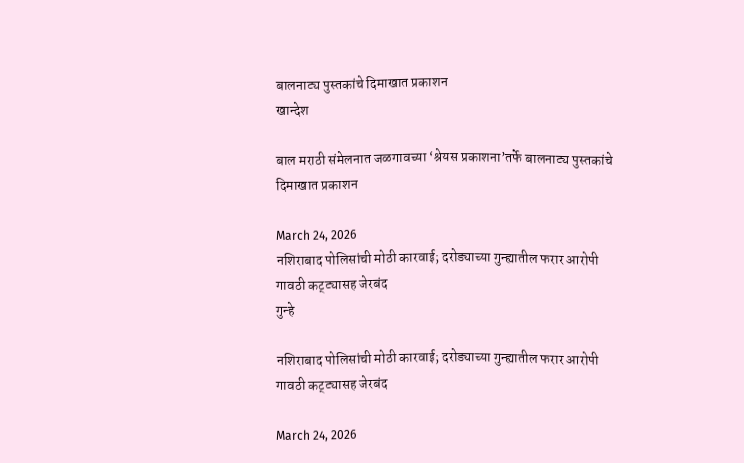बालनाट्य पुस्तकांचे दिमाखात प्रकाशन
खान्देश

बाल मराठी संमेलनात जळगावच्या ‘श्रेयस प्रकाशना’तर्फे बालनाट्य पुस्तकांचे दिमाखात प्रकाशन

March 24, 2026
नशिराबाद पोलिसांची मोठी कारवाई; दरोड्याच्या गुन्ह्यातील फरार आरोपी गावठी कट्ट्यासह जेरबंद
गुन्हे

नशिराबाद पोलिसांची मोठी कारवाई; दरोड्याच्या गुन्ह्यातील फरार आरोपी गावठी कट्ट्यासह जेरबंद

March 24, 2026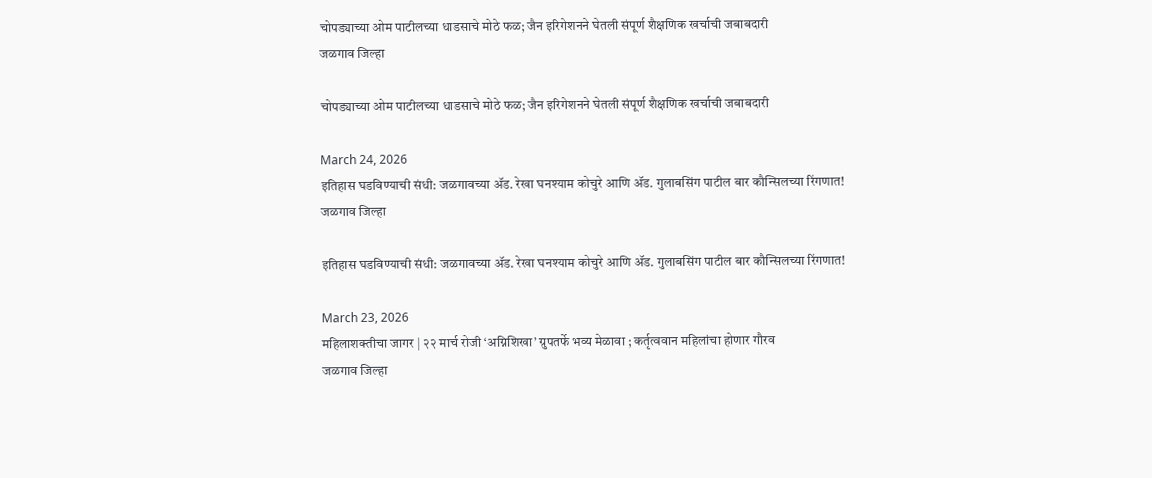चोपड्याच्या ओम पाटीलच्या धाडसाचे मोठे फळ; जैन इरिगेशनने घेतली संपूर्ण शैक्षणिक खर्चाची जबाबदारी
जळगाव जिल्हा

चोपड्याच्या ओम पाटीलच्या धाडसाचे मोठे फळ; जैन इरिगेशनने घेतली संपूर्ण शैक्षणिक खर्चाची जबाबदारी

March 24, 2026
इतिहास घडविण्याची संधी: जळगावच्या ॲड. रेखा घनश्याम कोचुरे आणि ॲड. गुलाबसिंग पाटील बार कौन्सिलच्या रिंगणात!
जळगाव जिल्हा

इतिहास घडविण्याची संधी: जळगावच्या ॲड. रेखा घनश्याम कोचुरे आणि ॲड. गुलाबसिंग पाटील बार कौन्सिलच्या रिंगणात!

March 23, 2026
महिलाशक्तीचा जागर | २२ मार्च रोजी ‘अग्निशिखा’ ग्रुपतर्फे भव्य मेळावा ; कर्तृत्ववान महिलांचा होणार गौरव
जळगाव जिल्हा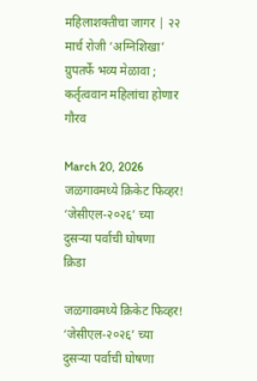महिलाशक्तीचा जागर | २२ मार्च रोजी ‘अग्निशिखा’ ग्रुपतर्फे भव्य मेळावा ; कर्तृत्ववान महिलांचा होणार गौरव

March 20, 2026
जळगावमध्ये क्रिकेट फिव्हर! ‘जेसीएल-२०२६’ च्या दुसऱ्या पर्वाची घोषणा
क्रिडा

जळगावमध्ये क्रिकेट फिव्हर! ‘जेसीएल-२०२६’ च्या दुसऱ्या पर्वाची घोषणा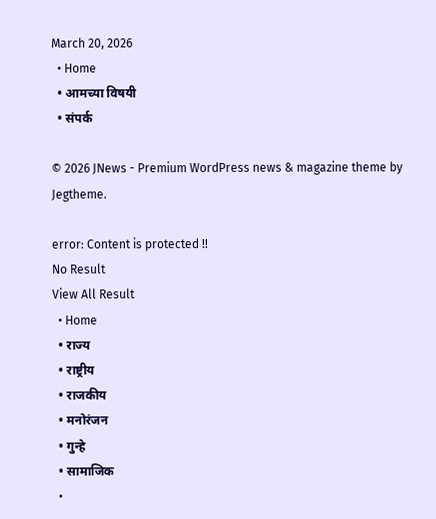March 20, 2026
  • Home
  • आमच्या विषयी
  • संपर्क

© 2026 JNews - Premium WordPress news & magazine theme by Jegtheme.

error: Content is protected !!
No Result
View All Result
  • Home
  • राज्य
  • राष्ट्रीय
  • राजकीय
  • मनोरंजन
  • गुन्हे
  • सामाजिक
  •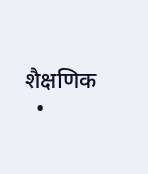शैक्षणिक
  •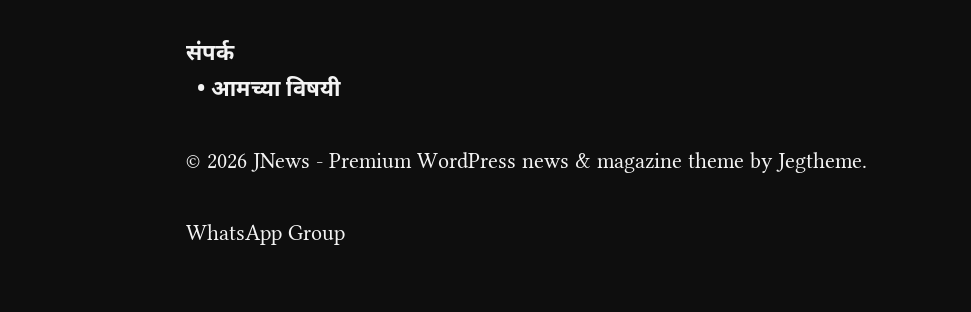संपर्क
  • आमच्या विषयी

© 2026 JNews - Premium WordPress news & magazine theme by Jegtheme.

WhatsApp Group